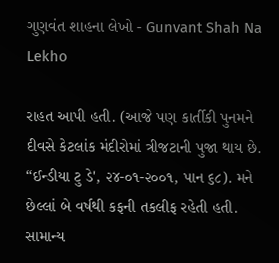ગુણવંત શાહના લેખો - Gunvant Shah Na Lekho

રાહત આપી હતી. (આજે પણ કાર્તીકી પુનમને દીવસે કેટલાંક મંદીરોમાં ત્રીજટાની પુજા થાય છે. “ઈન્ડીયા ટુ ડે', ૨૪-૦૧-૨૦૦૧, પાન ૬૮). મને છેલ્લાં બે વર્ષથી કફની તકલીફ રહેતી હતી. સામાન્‍ય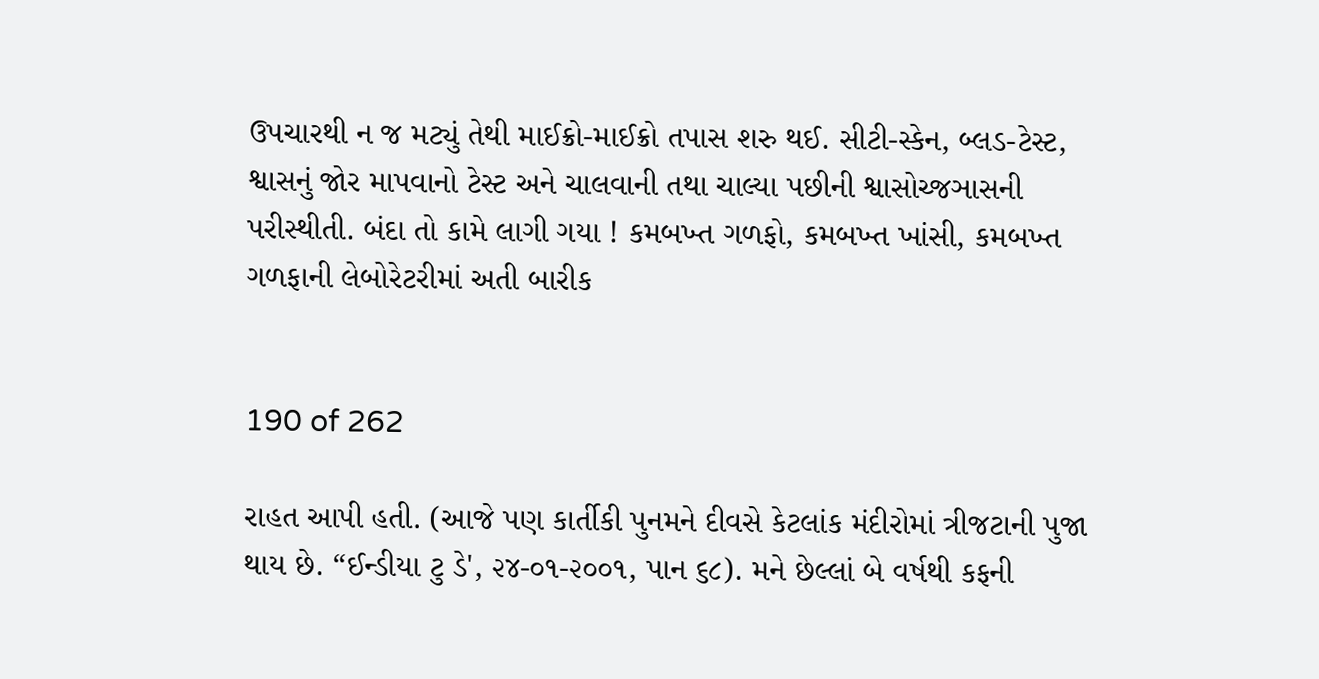ઉપચારથી ન જ મટ્યું તેથી માઈક્રો-માઈક્રો તપાસ શરુ થઈ. સીટી-સ્કેન, બ્લડ-ટેસ્ટ, શ્વાસનું જોર માપવાનો ટેસ્ટ અને ચાલવાની તથા ચાલ્યા પછીની શ્વાસોચ્જઞાસની પરીસ્થીતી. બંદા તો કામે લાગી ગયા ! કમબખ્ત ગળફો, કમબખ્ત ખાંસી, કમબખ્ત ગળફાની લેબોરેટરીમાં અતી બારીક


190 of 262

રાહત આપી હતી. (આજે પણ કાર્તીકી પુનમને દીવસે કેટલાંક મંદીરોમાં ત્રીજટાની પુજા થાય છે. “ઈન્ડીયા ટુ ડે', ૨૪-૦૧-૨૦૦૧, પાન ૬૮). મને છેલ્લાં બે વર્ષથી કફની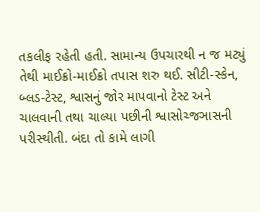તકલીફ રહેતી હતી. સામાન્‍ય ઉપચારથી ન જ મટ્યું તેથી માઈક્રો-માઈક્રો તપાસ શરુ થઈ. સીટી-સ્કેન, બ્લડ-ટેસ્ટ, શ્વાસનું જોર માપવાનો ટેસ્ટ અને ચાલવાની તથા ચાલ્યા પછીની શ્વાસોચ્જઞાસની પરીસ્થીતી. બંદા તો કામે લાગી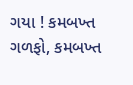ગયા ! કમબખ્ત ગળફો, કમબખ્ત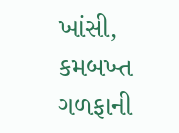ખાંસી, કમબખ્ત ગળફાની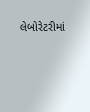લેબોરેટરીમાં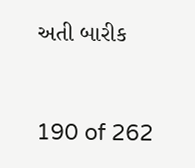અતી બારીક


190 of 262